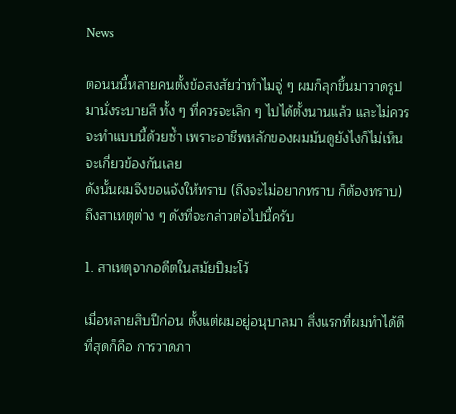News

ตอนนนี้หลายคนตั้งข้อสงสัยว่าทำไมจู่ ๆ ผมก็ลุกขึ้นมาวาดรูป มานั่งระบายสี ทั้ง ๆ ที่ควรจะเลิก ๆ ไปได้ตั้งนานแล้ว และไม่ควรจะทำแบบนี้ด้วยซ้ำ เพราะอาชีพหลักของผมมันดูยังไงก็ไม่เห็นจะเกี่ยวข้องกันเลย
ดังนั้นผมจึงขอแจ้งให้ทราบ (ถึงจะไม่อยากทราบ ก็ต้องทราบ) ถึงสาเหตุต่าง ๆ ดังที่จะกล่าวต่อไปนี้ครับ

1. สาเหตุจากอดีตในสมัยปีมะโว้

เมื่อหลายสิบปีก่อน ตั้งแต่ผมอยู่อนุบาลมา สิ่งแรกที่ผมทำได้ดีที่สุดก็คือ การวาดภา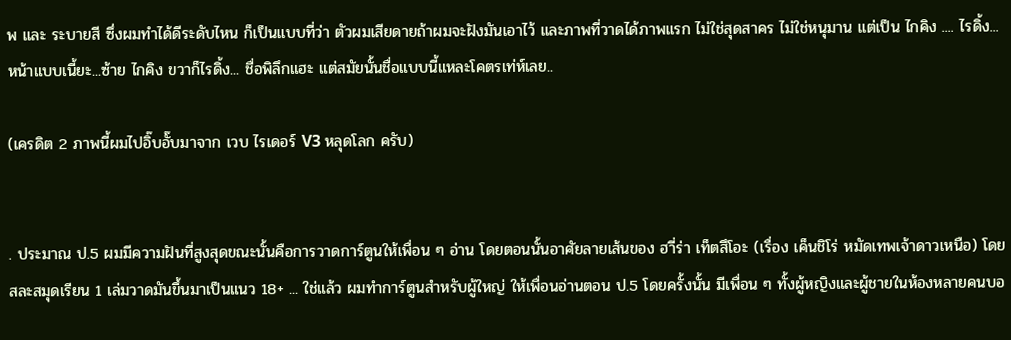พ และ ระบายสี ซึ่งผมทำได้ดีระดับไหน ก็เป็นแบบที่ว่า ตัวผมเสียดายถ้าผมจะฝังมันเอาไว้ และภาพที่วาดได้ภาพแรก ไม่ใช่สุดสาคร ไม่ใช่หนุมาน แต่เป็น ไกคิง .... ไรดิ้ง...
หน้าแบบเนี้ยะ...ซ้าย ไกคิง ขวาก็ไรดิ้ง... ชื่อพิลึกแฮะ แต่สมัยนั้นชื่อแบบนี้แหละโคตรเท่ห์เลย..

(เครดิต 2 ภาพนี้ผมไปอิ๊บอั๊บมาจาก เวบ ไรเดอร์ V3 หลุดโลก ครับ)


. ประมาณ ป.5 ผมมีความฝันที่สูงสุดขณะนั้นคือการวาดการ์ตูนให้เพื่อน ๆ อ่าน โดยตอนนั้นอาศัยลายเส้นของ ฮาี่ร่า เท็ตสึโอะ (เรื่อง เค็นชิโร่ หมัดเทพเจ้าดาวเหนือ) โดยสละสมุดเรียน 1 เล่มวาดมันขึ้นมาเป็นแนว 18+ ... ใช่แล้ว ผมทำการ์ตูนสำหรับผู้ใหญ่ ให้เพื่อนอ่านตอน ป.5 โดยครั้งนั้น มีเพื่อน ๆ ทั้งผู้หญิงและผู้ชายในห้องหลายคนบอ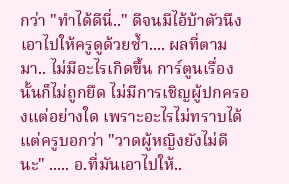กว่า "ทำได้ดีนี่.." ดีจนมีไอ้บ้าตัวนึงเอาไปให้ครูดูด้วยซ้ำ.... ผลที่ตามมา.. ไม่มีอะไรเกิดขึ้น การ์ตูนเรื่องนั้นก็ไม่ถูกยึด ไม่มีการเชิญผู้ปกครองแต่อย่างใด เพราะอะไรไม่ทราบได้ แต่ครูบอกว่า "วาดผู้หญิงยังไม่ดีนะ" ..... อ.ที่มันเอาไปให้..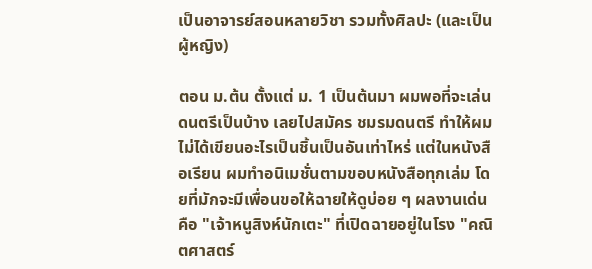เป็นอาจารย์สอนหลายวิชา รวมทั้งศิลปะ (และเป็นผู้หญิง)

ตอน ม.ต้น ตั้งแต่ ม. 1 เป็นต้นมา ผมพอที่จะเล่นดนตรีเป็นบ้าง เลยไปสมัคร ชมรมดนตรี ทำให้ผมไม่ได้เขียนอะไรเป็นชิ้นเป็นอันเท่าไหร่ แต่ในหนังสือเรียน ผมทำอนิเมชั่นตามขอบหนังสือทุกเล่ม โดยที่มักจะมีเพื่อนขอให้ฉายให้ดูบ่อย ๆ ผลงานเด่นคือ "เจ้าหนูสิงห์นักเตะ" ที่เปิดฉายอยู่ในโรง "คณิตศาสตร์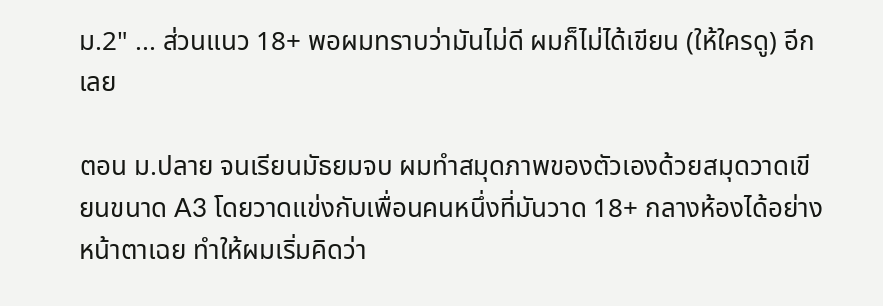ม.2" ... ส่วนแนว 18+ พอผมทราบว่ามันไม่ดี ผมก็ไม่ได้เขียน (ให้ใครดู) อีกเลย

ตอน ม.ปลาย จนเรียนมัธยมจบ ผมทำสมุดภาพของตัวเองด้วยสมุดวาดเขียนขนาด A3 โดยวาดแข่งกับเพื่อนคนหนึ่งที่มันวาด 18+ กลางห้องได้อย่างหน้าตาเฉย ทำให้ผมเริ่มคิดว่า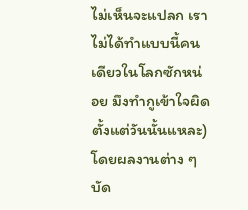ไม่เห็นจะแปลก เราไม่ได้ทำแบบนี้คนเดียวในโลกซักหน่อย มึงทำกูเข้าใจผิดตั้งแต่วันนั้นแหละ) โดยผลงานต่าง ๆ บัด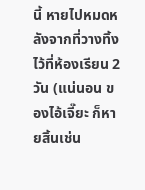นี้ หายไปหมดหลังจากที่วางทิ้งไว้ที่ห้องเรียน 2 วัน (แน่นอน ของไอ้เจี๊ยะ ก็หายสิ้นเช่น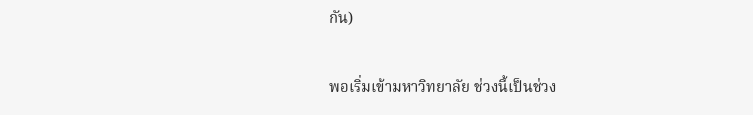กัน)

พอเริ่มเข้ามหาวิทยาลัย ช่วงนี้เป็นช่วง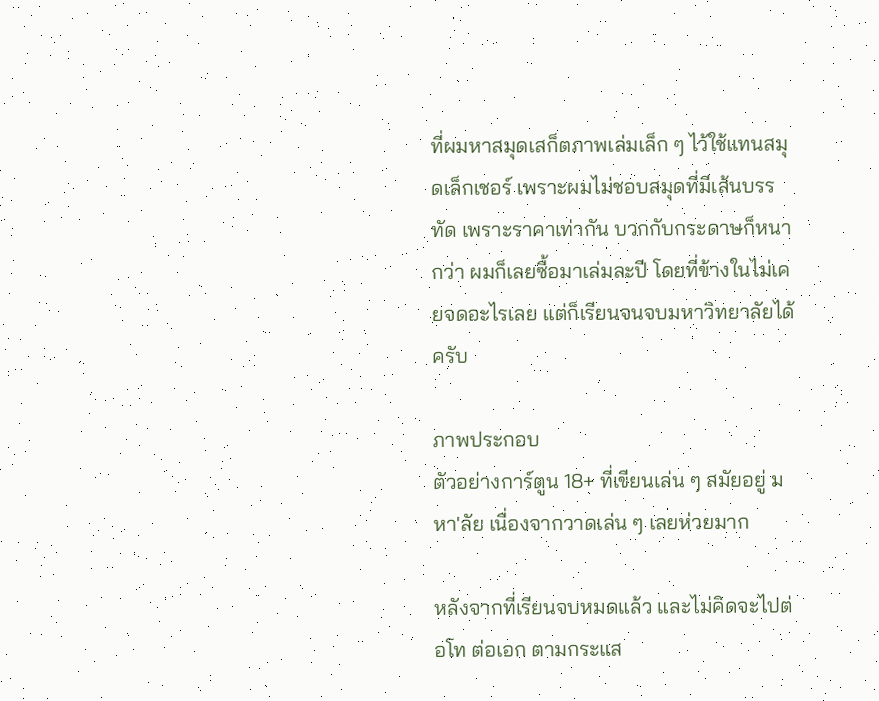ที่ผมหาสมุดเสก็ตภาพเล่มเล็ก ๆ ไว้ใช้แทนสมุดเล็กเชอร์ เพราะผมไม่ชอบสมุดที่มีเส้นบรรทัด เพราะราคาเท่ากัน บวกกับกระดาษก็หนากว่า ผมก็เลยซื้อมาเล่มละปี โดยที่ข้างในไม่เคยจดอะไรเลย แต่ก็เรียนจนจบมหาวิทยาลัยได้ครับ

ภาพประกอบ
ตัวอย่างการ์ตูน 18+ ที่เขียนเล่น ๆ สมัยอยู่ มหา'ลัย เนื่องจากวาดเล่น ๆ เลยห่วยมาก

หลังจากที่เรียนจบหมดแล้ว และไม่คิดจะไปต่อโท ต่อเอก ตามกระแส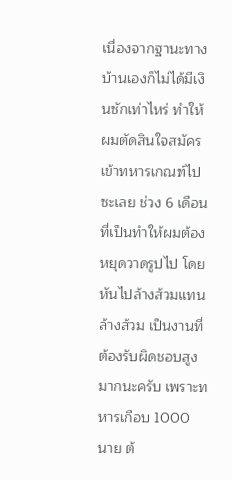เนื่องจากฐานะทางบ้านเองก็ไม่ได้มีเงินซักเท่าไหร่ ทำให้ผมตัดสินใจสมัครเข้าทหารเกณฑ์ไปซะเลย ช่วง 6 เดือนที่เป็นทำให้ผมต้องหยุดวาดรูปไป โดยหันไปล้างส้วมแทน ล้างส้วม เป็นงานที่ต้องรับผิดชอบสูงมากนะครับ เพราะทหารเกือบ 1000 นาย ต้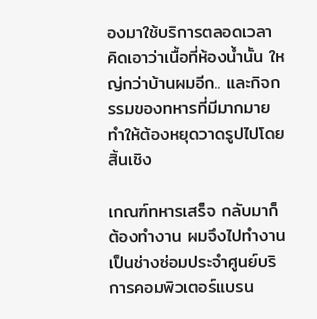องมาใช้บริการตลอดเวลา คิดเอาว่าเนื้อที่ห้องน้ำนั้น ใหญ่กว่าบ้านผมอีก.. และกิจกรรมของทหารที่มีมากมาย ทำให้ต้องหยุดวาดรูปไปโดยสิ้นเชิง

เกณฑ์ทหารเสร็จ กลับมาก็ต้องทำงาน ผมจึงไปทำงานเป็นช่างซ่อมประจำศูนย์บริการคอมพิวเตอร์แบรน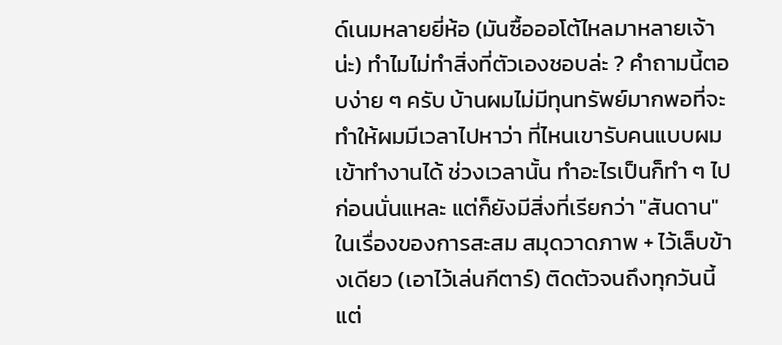ด์เนมหลายยี่ห้อ (มันซื้อออโต้ไหลมาหลายเจ้าน่ะ) ทำไมไม่ทำสิ่งที่ตัวเองชอบล่ะ ? คำถามนี้ตอบง่าย ๆ ครับ บ้านผมไม่มีทุนทรัพย์มากพอที่จะทำให้ผมมีเวลาไปหาว่า ที่ไหนเขารับคนแบบผมเข้าทำงานได้ ช่วงเวลานั้น ทำอะไรเป็นก็ทำ ๆ ไปก่อนนั่นแหละ แต่ก็ยังมีสิ่งที่เรียกว่า "สันดาน" ในเรื่องของการสะสม สมุดวาดภาพ + ไว้เล็บข้างเดียว (เอาไว้เล่นกีตาร์) ติดตัวจนถึงทุกวันนี้ แต่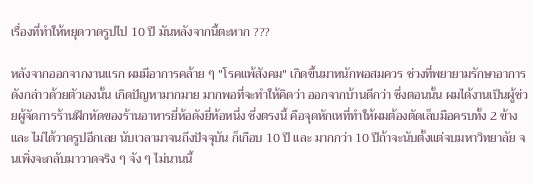เรื่องที่ทำให้หยุดวาดรูปไป 10 ปี มันหลังจากนี้ตะหาก ???

หลังจากออกจากงานแรก ผมมีอาการคล้าย ๆ "โรคแพ้สังคม" เกิดขึ้นมาหนักพอสมควร ช่วงที่พยายามรักษาอาการดังกล่าวด้วยตัวเองนั้น เกิดปัญหามากมาย มากพอที่จะทำให้คิดว่า ออกจากบ้านดีกว่า ซึ่งตอนนั้น ผมได้งานเป็นผู้ช่วยผู้จัดการร้านฝึกหัดของร้านอาหารยี่ห้อดังยี่ห้อหนึ่ง ซึ่งตรงนี้ คือจุดหักเหที่ทำให้ผมต้องตัดเล็บมือครบทั้ง 2 ข้าง และ ไม่ได้วาดรูปอีกเลย นับเวลามาจนถึงปัจจุบัน ก็เกือบ 10 ปี และ มากกว่า 10 ปีถ้าจะนับตั้งแต่จบมหาวิทยาลัย จนเพิ่งจะกลับมาวาดจริง ๆ จัง ๆ ไม่นานนี้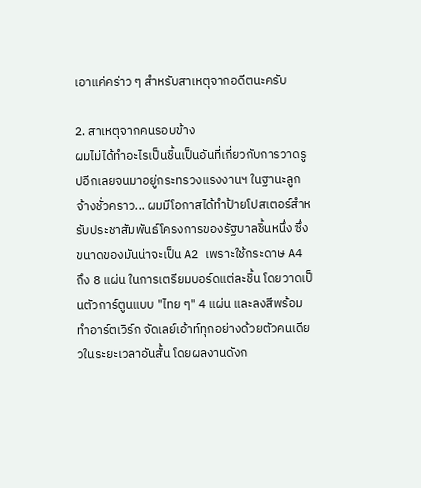เอาแค่คร่าว ๆ สำหรับสาเหตุจากอดีตนะครับ

2. สาเหตุจากคนรอบข้าง
ผมไม่ได้ทำอะไรเป็นชิ้นเป็นอันที่เกี่ยวกับการวาดรูปอีกเลยจนมาอยู่กระทรวงแรงงานฯ ในฐานะลูกจ้างชั่วคราว... ผมมีโอกาสได้ทำป้ายโปสเตอร์สำหรับประชาสัมพันธ์โครงการของรัฐบาลชิ้นหนึ่ง ซึ่งขนาดของมันน่าจะเป็น A2 เพราะใช้กระดาษ A4 ถึง 8 แผ่น ในการเตรียมบอร์ดแต่ละชิ้น โดยวาดเป็นตัวการ์ตูนแบบ "ไทย ๆ" 4 แผ่น และลงสีพร้อมทำอาร์ตเวิร์ก จัดเลย์เอ้าท์ทุกอย่างด้วยตัวคนเดียวในระยะเวลาอันสั้น โดยผลงานดังก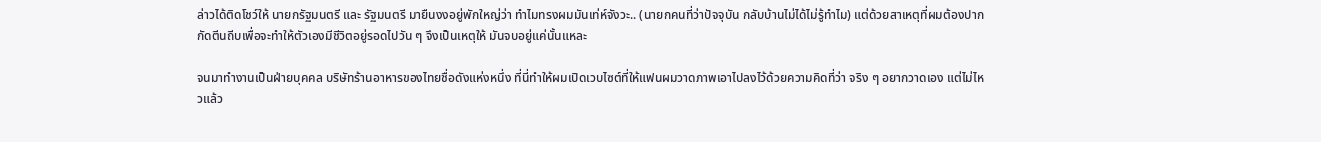ล่าวได้ติดโชว์ให้ นายกรัฐมนตรี และ รัฐมนตรี มายืนงงอยู่พักใหญ่ว่า ทำไมทรงผมมันเท่ห์จังวะ.. (นายกคนที่ว่าปัจจุบัน กลับบ้านไม่ได้ไม่รู้ทำไม) แต่ด้วยสาเหตุที่ผมต้องปากกัดตีนถีบเพื่อจะทำให้ตัวเองมีชีวิตอยู่รอดไปวัน ๆ จึงเป็นเหตุให้ มันจบอยู่แค่นั้นแหละ

จนมาทำงานเป็นฝ่ายบุคคล บริษัทร้านอาหารของไทยชื่อดังแห่งหนึ่ง ที่นี่ทำให้ผมเปิดเวบไซต์ที่ให้แฟนผมวาดภาพเอาไปลงไว้ด้วยความคิดที่ว่า จริง ๆ อยากวาดเอง แต่ไม่ไหวแล้ว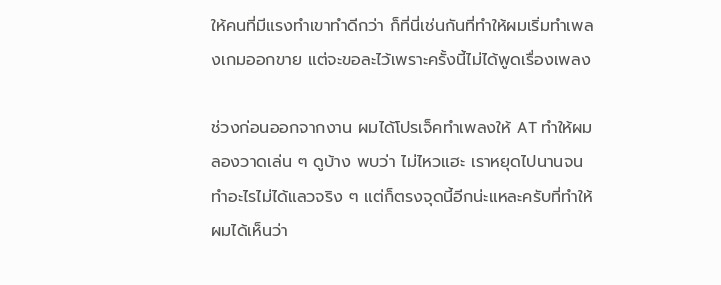ให้คนที่มีแรงทำเขาทำดีกว่า ก็ที่นี่เช่นกันที่ทำให้ผมเริ่มทำเพลงเกมออกขาย แต่จะขอละไว้เพราะครั้งนี้ไม่ได้พูดเรื่องเพลง

ช่วงก่อนออกจากงาน ผมได้โปรเจ็คทำเพลงให้ AT ทำให้ผมลองวาดเล่น ๆ ดูบ้าง พบว่า ไม่ไหวแฮะ เราหยุดไปนานจนทำอะไรไม่ได้แลวจริง ๆ แต่ก็ตรงจุดนี้อีกน่ะแหละครับที่ทำให้ผมได้เห็นว่า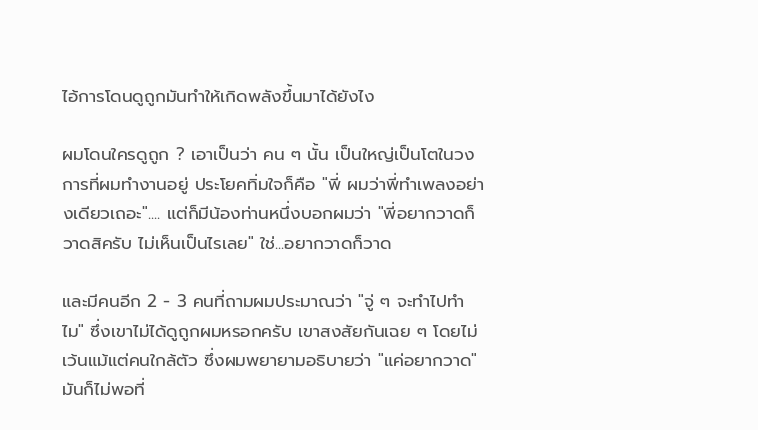ไอ้การโดนดูถูกมันทำให้เกิดพลังขึ้นมาได้ยังไง

ผมโดนใครดูถูก ? เอาเป็นว่า คน ๆ นั้น เป็นใหญ่เป็นโตในวงการที่ผมทำงานอยู่ ประโยคทิ่มใจก็คือ "พี่ ผมว่าพี่ทำเพลงอย่างเดียวเถอะ".... แต่ก็มีน้องท่านหนึ่งบอกผมว่า "พี่อยากวาดก็วาดสิครับ ไม่เห็นเป็นไรเลย" ใช่...อยากวาดก็วาด

และมีคนอีก 2 - 3 คนที่ถามผมประมาณว่า "จู่ ๆ จะทำไปทำไม" ซึ่งเขาไม่ได้ดูถูกผมหรอกครับ เขาสงสัยกันเฉย ๆ โดยไม่เว้นแม้แต่คนใกล้ตัว ซึ่งผมพยายามอธิบายว่า "แค่อยากวาด" มันก็ไม่พอที่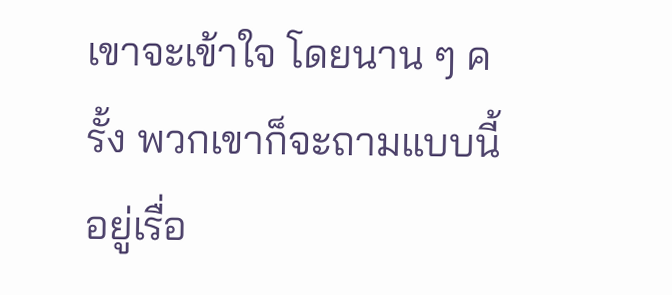เขาจะเข้าใจ โดยนาน ๆ ครั้ง พวกเขาก็จะถามแบบนี้อยู่เรื่อ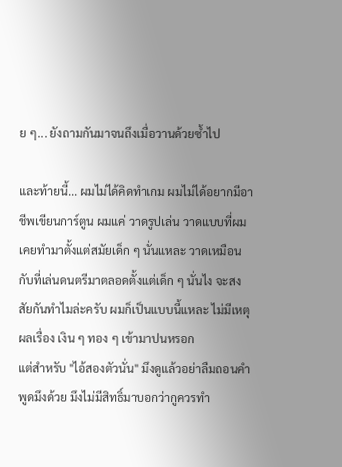ย ๆ... ยังถามกันมาจนถึงเมื่อวานด้วยซ้ำไป

และท้ายนี้... ผมไม่ได้คิดทำเกม ผมไม่ได้อยากมีอาชีพเขียนการ์ตูน ผมแค่ วาดรูปเล่น วาดแบบที่ผมเคยทำมาตั้งแต่สมัยเด็ก ๆ นั่นแหละ วาดเหมือนกับที่เล่นดนตรีมาตลอดตั้งแต่เด็ก ๆ นั่นไง จะสงสัยกันทำไมล่ะครับ ผมก็เป็นแบบนี้แหละ ไม่มีเหตุผลเรื่อง เงิน ๆ ทอง ๆ เข้ามาปนหรอก
แต่สำหรับ "ไอ้สองตัวนั่น" มึงดูแล้วอย่าลืมถอนคำพูดมึงด้วย มึงไม่มีสิทธิ์มาบอกว่ากูควรทำ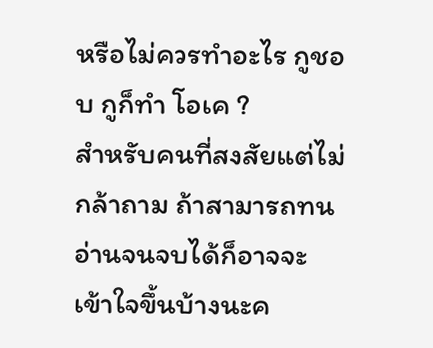หรือไม่ควรทำอะไร กูชอบ กูก็ทำ โอเค ?
สำหรับคนที่สงสัยแต่ไม่กล้าถาม ถ้าสามารถทนอ่านจนจบได้ก็อาจจะเข้าใจขึ้นบ้างนะค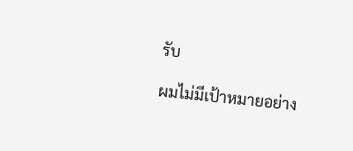รับ

ผมไม่มีเป้าหมายอย่าง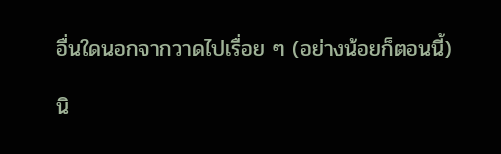อื่นใดนอกจากวาดไปเรื่อย ๆ (อย่างน้อยก็ตอนนี้)

นิ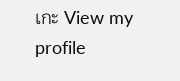เกะ View my profile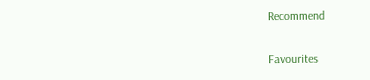Recommend

Favourites